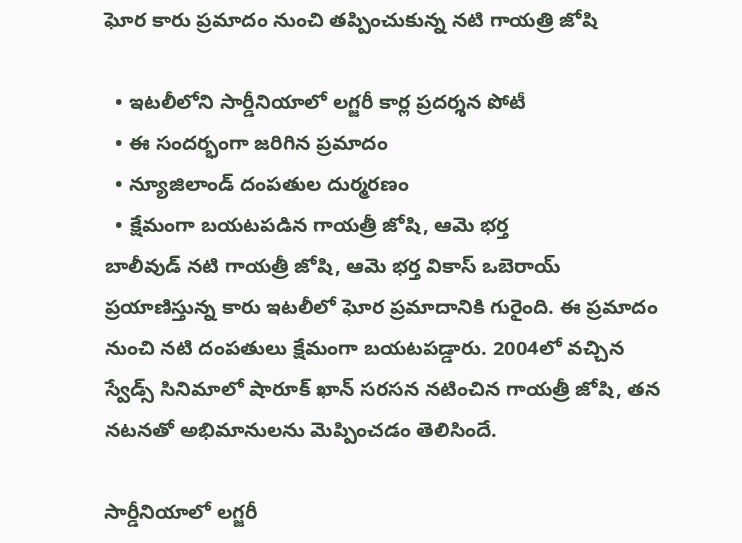ఘోర కారు ప్రమాదం నుంచి తప్పించుకున్న నటి గాయత్రి జోషి

  • ఇటలీలోని సార్డీనియాలో లగ్జరీ కార్ల ప్రదర్శన పోటీ
  • ఈ సందర్భంగా జరిగిన ప్రమాదం
  • న్యూజిలాండ్ దంపతుల దుర్మరణం
  • క్షేమంగా బయటపడిన గాయత్రీ జోషి, ఆమె భర్త
బాలీవుడ్ నటి గాయత్రీ జోషి, ఆమె భర్త వికాస్ ఒబెరాయ్ ప్రయాణిస్తున్న కారు ఇటలీలో ఘోర ప్రమాదానికి గురైంది. ఈ ప్రమాదం నుంచి నటి దంపతులు క్షేమంగా బయటపడ్డారు. 2004లో వచ్చిన స్వేడ్స్ సినిమాలో షారూక్ ఖాన్ సరసన నటించిన గాయత్రీ జోషి, తన నటనతో అభిమానులను మెప్పించడం తెలిసిందే.

సార్డీనియాలో లగ్జరీ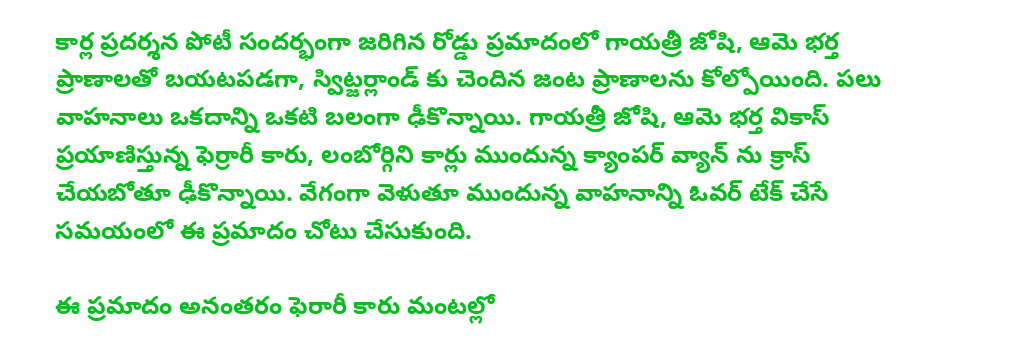కార్ల ప్రదర్శన పోటీ సందర్భంగా జరిగిన రోడ్డు ప్రమాదంలో గాయత్రీ జోషి, ఆమె భర్త ప్రాణాలతో బయటపడగా, స్విట్జర్లాండ్ కు చెందిన జంట ప్రాణాలను కోల్పోయింది. పలు వాహనాలు ఒకదాన్ని ఒకటి బలంగా ఢీకొన్నాయి. గాయత్రీ జోషి, ఆమె భర్త వికాస్ ప్రయాణిస్తున్న ఫెర్రారీ కారు, లంబోర్గిని కార్లు ముందున్న క్యాంపర్ వ్యాన్ ను క్రాస్ చేయబోతూ ఢీకొన్నాయి. వేగంగా వెళుతూ ముందున్న వాహనాన్ని ఓవర్ టేక్ చేసే సమయంలో ఈ ప్రమాదం చోటు చేసుకుంది.

ఈ ప్రమాదం అనంతరం ఫెరారీ కారు మంటల్లో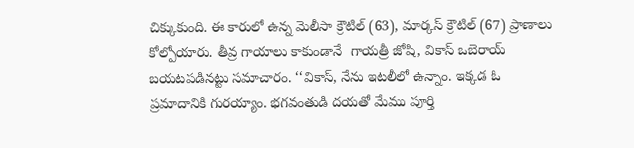చిక్కుకుంది. ఈ కారులో ఉన్న మెలీసా క్రౌటిల్ (63), మార్కస్ క్రౌటిల్ (67) ప్రాణాలు కోల్పోయారు. తీవ్ర గాయాలు కాకుండానే  గాయత్రీ జోషి, వికాస్ ఒబెరాయ్ బయటపడినట్టు సమాచారం. ‘‘వికాస్, నేను ఇటలీలో ఉన్నాం. ఇక్కడ ఓ ప్రమాదానికి గురయ్యాం. భగవంతుడి దయతో మేము పూర్తి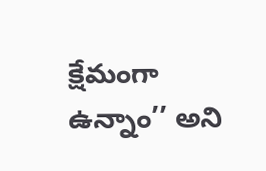క్షేమంగా ఉన్నాం’’ అని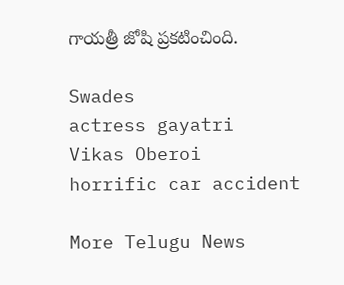గాయత్రీ జోషి ప్రకటించింది.

Swades
actress gayatri
Vikas Oberoi
horrific car accident

More Telugu News